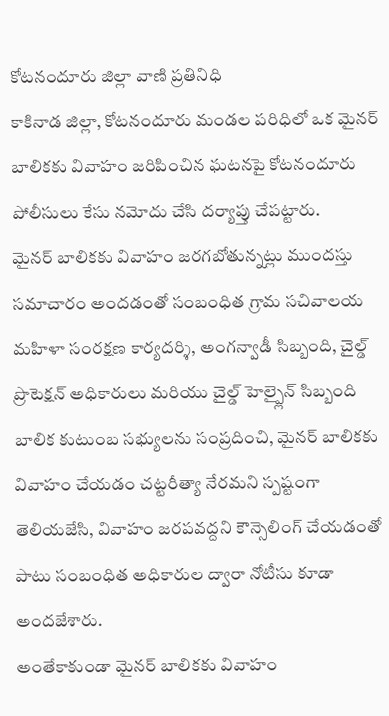కోటనందూరు జిల్లా వాణి ప్రతినిధి
కాకినాడ జిల్లా, కోటనందూరు మండల పరిధిలో ఒక మైనర్ బాలికకు వివాహం జరిపించిన ఘటనపై కోటనందూరు పోలీసులు కేసు నమోదు చేసి దర్యాప్తు చేపట్టారు.
మైనర్ బాలికకు వివాహం జరగబోతున్నట్లు ముందస్తు సమాచారం అందడంతో సంబంధిత గ్రామ సచివాలయ మహిళా సంరక్షణ కార్యదర్శి, అంగన్వాడీ సిబ్బంది, చైల్డ్ ప్రొటెక్షన్ అధికారులు మరియు చైల్డ్ హెల్ప్లైన్ సిబ్బంది బాలిక కుటుంబ సభ్యులను సంప్రదించి, మైనర్ బాలికకు వివాహం చేయడం చట్టరీత్యా నేరమని స్పష్టంగా తెలియజేసి, వివాహం జరపవద్దని కౌన్సెలింగ్ చేయడంతో పాటు సంబంధిత అధికారుల ద్వారా నోటీసు కూడా అందజేశారు.
అంతేకాకుండా మైనర్ బాలికకు వివాహం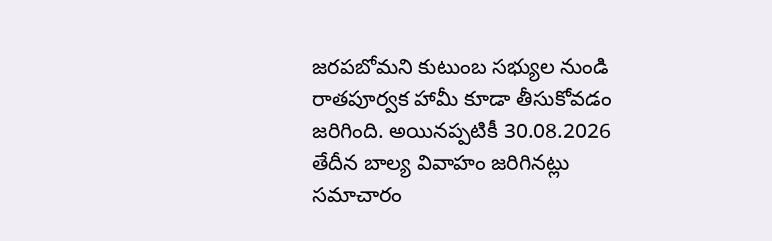జరపబోమని కుటుంబ సభ్యుల నుండి రాతపూర్వక హామీ కూడా తీసుకోవడం జరిగింది. అయినప్పటికీ 30.08.2026 తేదీన బాల్య వివాహం జరిగినట్లు సమాచారం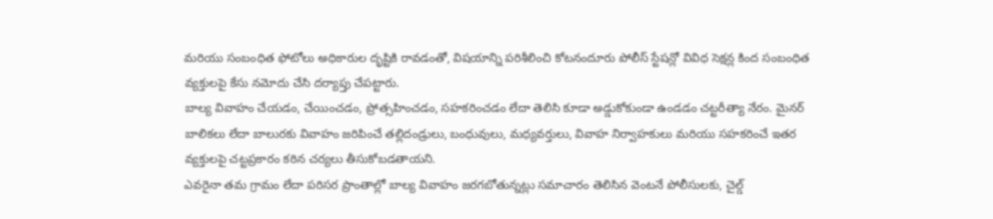మరియు సంబంధిత ఫోటోలు అధికారుల దృష్టికి రావడంతో, విషయాన్ని పరిశీలించి కోటనందూరు పోలీస్ స్టేషన్లో వివిధ సెక్షన్ల కింద సంబంధిత వ్యక్తులపై కేసు నమోదు చేసి దర్యాప్తు చేపట్టారు.
బాల్య వివాహం చేయడం, చేయించడం, ప్రోత్సహించడం, సహకరించడం లేదా తెలిసి కూడా అడ్డుకోకుండా ఉండడం చట్టరీత్యా నేరం. మైనర్ బాలికలు లేదా బాలురకు వివాహం జరిపించే తల్లిదండ్రులు, బంధువులు, మధ్యవర్తులు, వివాహ నిర్వాహకులు మరియు సహకరించే ఇతర వ్యక్తులపై చట్టప్రకారం కఠిన చర్యలు తీసుకోబడతాయని.
ఎవరైనా తమ గ్రామం లేదా పరిసర ప్రాంతాల్లో బాల్య వివాహం జరగబోతున్నట్లు సమాచారం తెలిసిన వెంటనే పోలీసులకు, చైల్డ్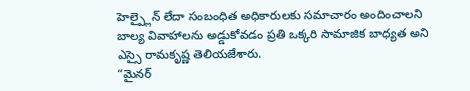హెల్ప్లైన్ లేదా సంబంధిత అధికారులకు సమాచారం అందించాలని బాల్య వివాహాలను అడ్డుకోవడం ప్రతి ఒక్కరి సామాజిక బాధ్యత అని ఎస్సై రామకృష్ణ తెలియజేశారు.
“మైనర్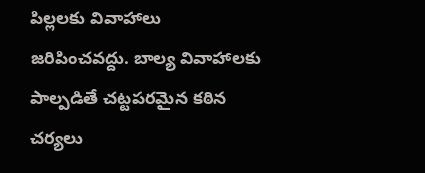పిల్లలకు వివాహాలు జరిపించవద్దు. బాల్య వివాహాలకు పాల్పడితే చట్టపరమైన కఠిన చర్యలు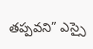తప్పవని” ఎస్సై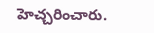హెచ్చరించారు.